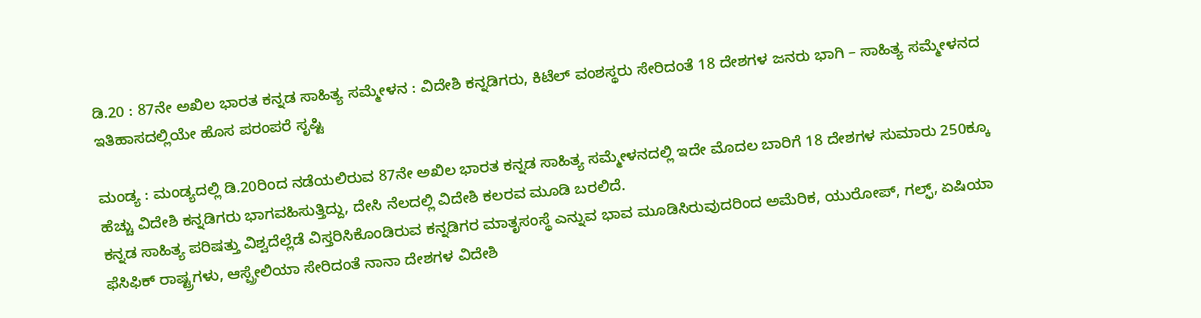ಡಿ.20 : 87ನೇ ಅಖಿಲ ಭಾರತ ಕನ್ನಡ ಸಾಹಿತ್ಯ ಸಮ್ಮೇಳನ : ವಿದೇಶಿ ಕನ್ನಡಿಗರು, ಕಿಟೆಲ್‌ ವಂಶಸ್ಥರು ಸೇರಿದಂತೆ 18 ದೇಶಗಳ ಜನರು ಭಾಗಿ – ಸಾಹಿತ್ಯ ಸಮ್ಮೇಳನದ ಇತಿಹಾಸದಲ್ಲಿಯೇ ಹೊಸ ಪರಂಪರೆ ಸೃಷ್ಟಿ

ಮಂಡ್ಯ : ಮಂಡ್ಯದಲ್ಲಿ ಡಿ.20ರಿಂದ ನಡೆಯಲಿರುವ 87ನೇ ಅಖಿಲ ಭಾರತ ಕನ್ನಡ ಸಾಹಿತ್ಯ ಸಮ್ಮೇಳನದಲ್ಲಿ ಇದೇ ಮೊದಲ ಬಾರಿಗೆ 18 ದೇಶಗಳ ಸುಮಾರು 250ಕ್ಕೂ ಹೆಚ್ಚು ವಿದೇಶಿ ಕನ್ನಡಿಗರು ಭಾಗವಹಿಸುತ್ತಿದ್ದು, ದೇಸಿ ನೆಲದಲ್ಲಿ ವಿದೇಶಿ ಕಲರವ ಮೂಡಿ ಬರಲಿದೆ.
ಕನ್ನಡ ಸಾಹಿತ್ಯ ಪರಿಷತ್ತು ವಿಶ್ವದೆಲ್ಲೆಡೆ ವಿಸ್ತರಿಸಿಕೊಂಡಿರುವ ಕನ್ನಡಿಗರ ಮಾತೃಸಂಸ್ಥೆ ಎನ್ನುವ ಭಾವ ಮೂಡಿಸಿರುವುದರಿಂದ ಅಮೆರಿಕ, ಯುರೋಪ್‌, ಗಲ್ಫ್‌, ಏಷಿಯಾ ಫೆಸಿಫಿಕ್‌ ರಾಷ್ಟ್ರಗಳು, ಆಸ್ಪ್ರೇಲಿಯಾ ಸೇರಿದಂತೆ ನಾನಾ ದೇಶಗಳ ವಿದೇಶಿ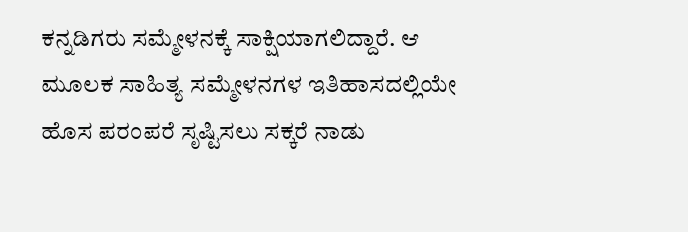ಕನ್ನಡಿಗರು ಸಮ್ಮೇಳನಕ್ಕೆ ಸಾಕ್ಷಿಯಾಗಲಿದ್ದಾರೆ. ಆ ಮೂಲಕ ಸಾಹಿತ್ಯ ಸಮ್ಮೇಳನಗಳ ಇತಿಹಾಸದಲ್ಲಿಯೇ ಹೊಸ ಪರಂಪರೆ ಸೃಷ್ಟಿಸಲು ಸಕ್ಕರೆ ನಾಡು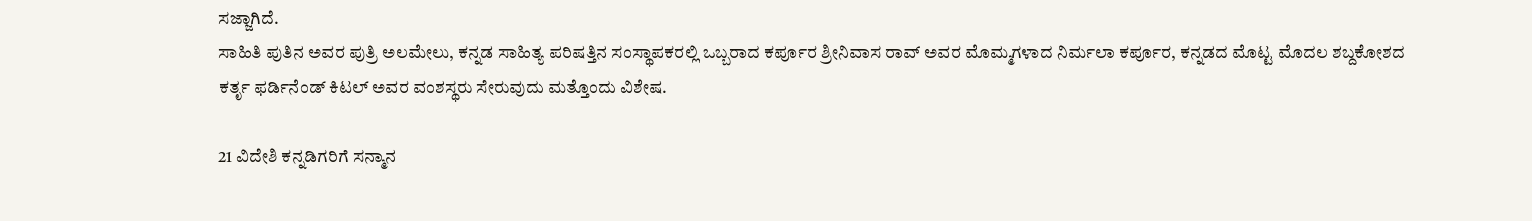ಸಜ್ಜಾಗಿದೆ.
ಸಾಹಿತಿ ಪುತಿನ ಅವರ ಪುತ್ರಿ ಅಲಮೇಲು, ಕನ್ನಡ ಸಾಹಿತ್ಯ ಪರಿಷತ್ತಿನ ಸಂಸ್ಥಾಪಕರಲ್ಲಿ ಒಬ್ಬರಾದ ಕರ್ಪೂರ ಶ್ರೀನಿವಾಸ ರಾವ್‌ ಅವರ ಮೊಮ್ಮಗಳಾದ ನಿರ್ಮಲಾ ಕರ್ಪೂರ, ಕನ್ನಡದ ಮೊಟ್ಟ ಮೊದಲ ಶಬ್ದಕೋಶದ ಕರ್ತೃ ಫರ್ಡಿನೆಂಡ್‌ ಕಿಟಲ್‌ ಅವರ ವಂಶಸ್ಥರು ಸೇರುವುದು ಮತ್ತೊಂದು ವಿಶೇಷ.

21 ವಿದೇಶಿ ಕನ್ನಡಿಗರಿಗೆ ಸನ್ಮಾನ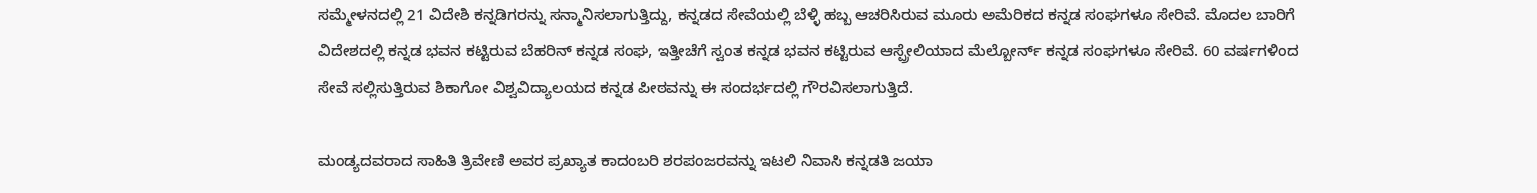ಸಮ್ಮೇಳನದಲ್ಲಿ 21 ವಿದೇಶಿ ಕನ್ನಡಿಗರನ್ನು ಸನ್ಮಾನಿಸಲಾಗುತ್ತಿದ್ದು, ಕನ್ನಡದ ಸೇವೆಯಲ್ಲಿ ಬೆಳ್ಳಿ ಹಬ್ಬ ಆಚರಿಸಿರುವ ಮೂರು ಅಮೆರಿಕದ ಕನ್ನಡ ಸಂಘಗಳೂ ಸೇರಿವೆ. ಮೊದಲ ಬಾರಿಗೆ ವಿದೇಶದಲ್ಲಿ ಕನ್ನಡ ಭವನ ಕಟ್ಟಿರುವ ಬೆಹರಿನ್‌ ಕನ್ನಡ ಸಂಘ, ಇತ್ತೀಚೆಗೆ ಸ್ವಂತ ಕನ್ನಡ ಭವನ ಕಟ್ಟಿರುವ ಆಸ್ಪ್ರೇಲಿಯಾದ ಮೆಲ್ಬೋರ್ನ್‌ ಕನ್ನಡ ಸಂಘಗಳೂ ಸೇರಿವೆ. 60 ವರ್ಷಗಳಿಂದ ಸೇವೆ ಸಲ್ಲಿಸುತ್ತಿರುವ ಶಿಕಾಗೋ ವಿಶ್ವವಿದ್ಯಾಲಯದ ಕನ್ನಡ ಪೀಠವನ್ನು ಈ ಸಂದರ್ಭದಲ್ಲಿ ಗೌರವಿಸಲಾಗುತ್ತಿದೆ.

ಮಂಡ್ಯದವರಾದ ಸಾಹಿತಿ ತ್ರಿವೇಣಿ ಅವರ ಪ್ರಖ್ಯಾತ ಕಾದಂಬರಿ ಶರಪಂಜರವನ್ನು ಇಟಲಿ ನಿವಾಸಿ ಕನ್ನಡತಿ ಜಯಾ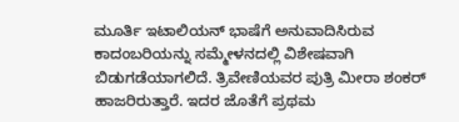ಮೂರ್ತಿ ಇಟಾಲಿಯನ್‌ ಭಾಷೆಗೆ ಅನುವಾದಿಸಿರುವ ಕಾದಂಬರಿಯನ್ನು ಸಮ್ಮೇಳನದಲ್ಲಿ ವಿಶೇಷವಾಗಿ ಬಿಡುಗಡೆಯಾಗಲಿದೆ. ತ್ರಿವೇಣಿಯವರ ಪುತ್ರಿ ಮೀರಾ ಶಂಕರ್‌ ಹಾಜರಿರುತ್ತಾರೆ. ಇದರ ಜೊತೆಗೆ ಪ್ರಥಮ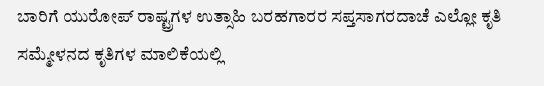ಬಾರಿಗೆ ಯುರೋಪ್‌ ರಾಷ್ಟ್ರಗಳ ಉತ್ಸಾಹಿ ಬರಹಗಾರರ ಸಪ್ತಸಾಗರದಾಚೆ ಎಲ್ಲೋ ಕೃತಿ ಸಮ್ಮೇಳನದ ಕೃತಿಗಳ ಮಾಲಿಕೆಯಲ್ಲಿ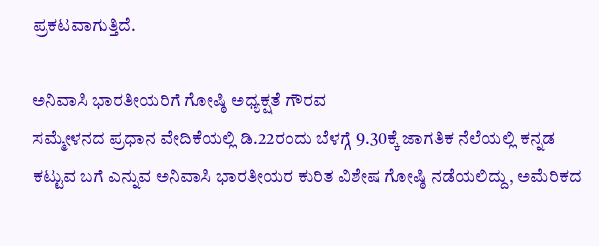ಪ್ರಕಟವಾಗುತ್ತಿದೆ.

ಅನಿವಾಸಿ ಭಾರತೀಯರಿಗೆ ಗೋಷ್ಠಿ ಅಧ್ಯಕ್ಷತೆ ಗೌರವ
ಸಮ್ಮೇಳನದ ಪ್ರಧಾನ ವೇದಿಕೆಯಲ್ಲಿ ಡಿ.22ರಂದು ಬೆಳಗ್ಗೆ 9.30ಕ್ಕೆ ಜಾಗತಿಕ ನೆಲೆಯಲ್ಲಿ ಕನ್ನಡ ಕಟ್ಟುವ ಬಗೆ ಎನ್ನುವ ಅನಿವಾಸಿ ಭಾರತೀಯರ ಕುರಿತ ವಿಶೇಷ ಗೋಷ್ಠಿ ನಡೆಯಲಿದ್ದು, ಅಮೆರಿಕದ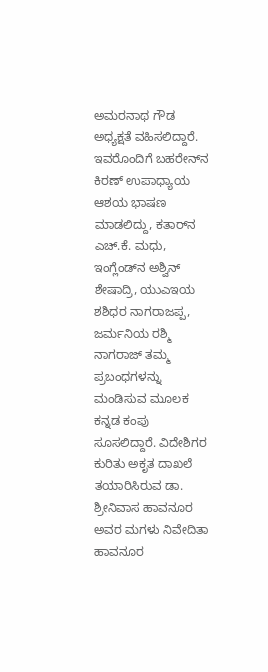ಅಮರನಾಥ ಗೌಡ ಅಧ್ಯಕ್ಷತೆ ವಹಿಸಲಿದ್ದಾರೆ. ಇವರೊಂದಿಗೆ ಬಹರೇನ್‌ನ ಕಿರಣ್‌ ಉಪಾಧ್ಯಾಯ ಆಶಯ ಭಾಷಣ ಮಾಡಲಿದ್ದು, ಕತಾರ್‌ನ ಎಚ್‌.ಕೆ. ಮಧು, ಇಂಗ್ಲೆಂಡ್‌ನ ಅಶ್ವಿನ್‌ ಶೇಷಾದ್ರಿ, ಯುಎಇಯ ಶಶಿಧರ ನಾಗರಾಜಪ್ಪ, ಜರ್ಮನಿಯ ರಶ್ಮಿ ನಾಗರಾಜ್‌ ತಮ್ಮ ಪ್ರಬಂಧಗಳನ್ನು ಮಂಡಿಸುವ ಮೂಲಕ ಕನ್ನಡ ಕಂಪು ಸೂಸಲಿದ್ದಾರೆ. ವಿದೇಶಿಗರ ಕುರಿತು ಅಕೃತ ದಾಖಲೆ ತಯಾರಿಸಿರುವ ಡಾ. ಶ್ರೀನಿವಾಸ ಹಾವನೂರ ಅವರ ಮಗಳು ನಿವೇದಿತಾ ಹಾವನೂರ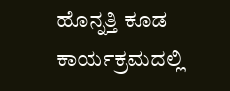ಹೊನ್ನತ್ತಿ ಕೂಡ ಕಾರ್ಯಕ್ರಮದಲ್ಲಿ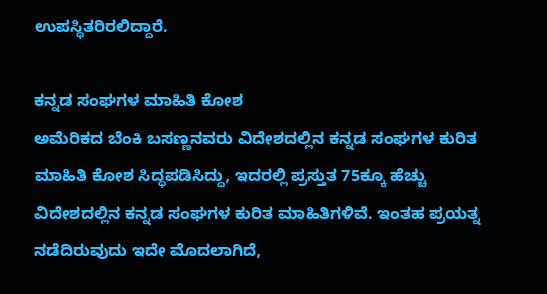ಉಪಸ್ಥಿತರಿರಲಿದ್ದಾರೆ.

ಕನ್ನಡ ಸಂಘಗಳ ಮಾಹಿತಿ ಕೋಶ
ಅಮೆರಿಕದ ಬೆಂಕಿ ಬಸಣ್ಣನವರು ವಿದೇಶದಲ್ಲಿನ ಕನ್ನಡ ಸಂಘಗಳ ಕುರಿತ ಮಾಹಿತಿ ಕೋಶ ಸಿದ್ಧಪಡಿಸಿದ್ದು, ಇದರಲ್ಲಿ ಪ್ರಸ್ತುತ 75ಕ್ಕೂ ಹೆಚ್ಚು ವಿದೇಶದಲ್ಲಿನ ಕನ್ನಡ ಸಂಘಗಳ ಕುರಿತ ಮಾಹಿತಿಗಳಿವೆ. ಇಂತಹ ಪ್ರಯತ್ನ ನಡೆದಿರುವುದು ಇದೇ ಮೊದಲಾಗಿದೆ,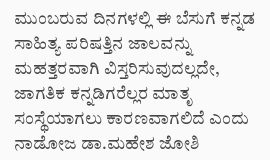ಮುಂಬರುವ ದಿನಗಳಲ್ಲಿ ಈ ಬೆಸುಗೆ ಕನ್ನಡ ಸಾಹಿತ್ಯ ಪರಿಷತ್ತಿನ ಜಾಲವನ್ನು ಮಹತ್ತರವಾಗಿ ವಿಸ್ತರಿಸುವುದಲ್ಲದೇ, ಜಾಗತಿಕ ಕನ್ನಡಿಗರೆಲ್ಲರ ಮಾತೃ ಸಂಸ್ಥೆಯಾಗಲು ಕಾರಣವಾಗಲಿದೆ ಎಂದು ನಾಡೋಜ ಡಾ.ಮಹೇಶ ಜೋಶಿ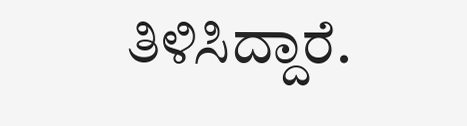ತಿಳಿಸಿದ್ದಾರೆ.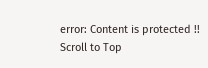error: Content is protected !!
Scroll to Top